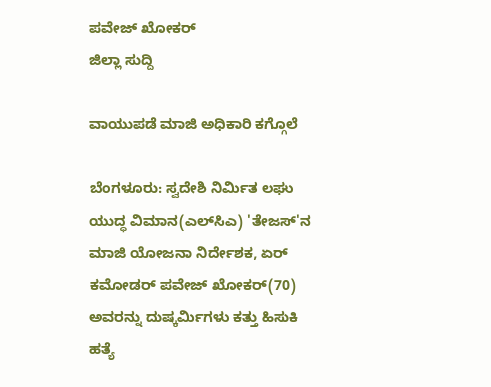ಪವೇಜ್ ಖೋಕರ್
ಜಿಲ್ಲಾ ಸುದ್ದಿ

ವಾಯುಪಡೆ ಮಾಜಿ ಅಧಿಕಾರಿ ಕಗ್ಗೊಲೆ

ಬೆಂಗಳೂರು: ಸ್ವದೇಶಿ ನಿರ್ಮಿತ ಲಘು ಯುದ್ಧ ವಿಮಾನ(ಎಲ್‌ಸಿಎ) 'ತೇಜಸ್‌'ನ ಮಾಜಿ ಯೋಜನಾ ನಿರ್ದೇಶಕ, ಏರ್ ಕಮೋಡರ್ ಪವೇಜ್ ಖೋಕರ್(70) ಅವರನ್ನು ದುಷ್ಕರ್ಮಿಗಳು ಕತ್ತು ಹಿಸುಕಿ ಹತ್ಯೆ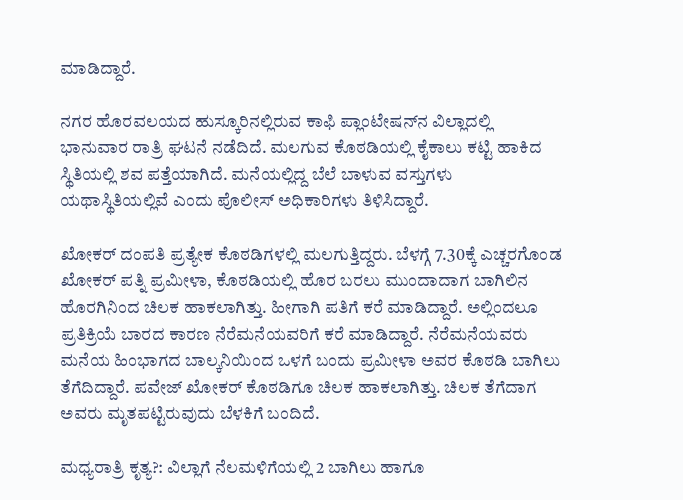ಮಾಡಿದ್ದಾರೆ.

ನಗರ ಹೊರವಲಯದ ಹುಸ್ಕೂರಿನಲ್ಲಿರುವ ಕಾಫಿ ಪ್ಲಾಂಟೇಷನ್‌ನ ವಿಲ್ಲಾದಲ್ಲಿ ಭಾನುವಾರ ರಾತ್ರಿ ಘಟನೆ ನಡೆದಿದೆ. ಮಲಗುವ ಕೊಠಡಿಯಲ್ಲಿ ಕೈಕಾಲು ಕಟ್ಟಿ ಹಾಕಿದ ಸ್ಥಿತಿಯಲ್ಲಿ ಶವ ಪತ್ತೆಯಾಗಿದೆ. ಮನೆಯಲ್ಲಿದ್ದ ಬೆಲೆ ಬಾಳುವ ವಸ್ತುಗಳು ಯಥಾಸ್ಥಿತಿಯಲ್ಲಿವೆ ಎಂದು ಪೊಲೀಸ್ ಅಧಿಕಾರಿಗಳು ತಿಳಿಸಿದ್ದಾರೆ.

ಖೋಕರ್ ದಂಪತಿ ಪ್ರತ್ಯೇಕ ಕೊಠಡಿಗಳಲ್ಲಿ ಮಲಗುತ್ತಿದ್ದರು. ಬೆಳಗ್ಗೆ 7.30ಕ್ಕೆ ಎಚ್ಚರಗೊಂಡ ಖೋಕರ್ ಪತ್ನಿ ಪ್ರಮೀಳಾ, ಕೊಠಡಿಯಲ್ಲಿ ಹೊರ ಬರಲು ಮುಂದಾದಾಗ ಬಾಗಿಲಿನ ಹೊರಗಿನಿಂದ ಚಿಲಕ ಹಾಕಲಾಗಿತ್ತು. ಹೀಗಾಗಿ ಪತಿಗೆ ಕರೆ ಮಾಡಿದ್ದಾರೆ. ಅಲ್ಲಿಂದಲೂ ಪ್ರತಿಕ್ರಿಯೆ ಬಾರದ ಕಾರಣ ನೆರೆಮನೆಯವರಿಗೆ ಕರೆ ಮಾಡಿದ್ದಾರೆ. ನೆರೆಮನೆಯವರು ಮನೆಯ ಹಿಂಭಾಗದ ಬಾಲ್ಕನಿಯಿಂದ ಒಳಗೆ ಬಂದು ಪ್ರಮೀಳಾ ಅವರ ಕೊಠಡಿ ಬಾಗಿಲು ತೆಗೆದಿದ್ದಾರೆ. ಪವೇಜ್ ಖೋಕರ್ ಕೊಠಡಿಗೂ ಚಿಲಕ ಹಾಕಲಾಗಿತ್ತು. ಚಿಲಕ ತೆಗೆದಾಗ ಅವರು ಮೃತಪಟ್ಟಿರುವುದು ಬೆಳಕಿಗೆ ಬಂದಿದೆ.

ಮಧ್ಯರಾತ್ರಿ ಕೃತ್ಯ?: ವಿಲ್ಲಾಗೆ ನೆಲಮಳಿಗೆಯಲ್ಲಿ 2 ಬಾಗಿಲು ಹಾಗೂ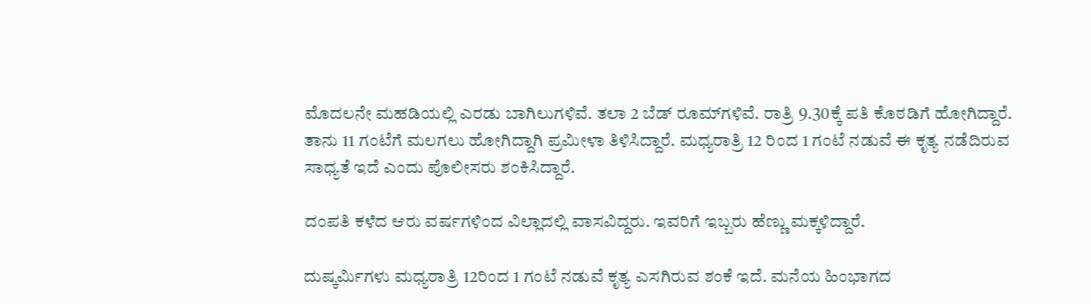ಮೊದಲನೇ ಮಹಡಿಯಲ್ಲಿ ಎರಡು ಬಾಗಿಲುಗಳಿವೆ. ತಲಾ 2 ಬೆಡ್ ರೂಮ್‌ಗಳಿವೆ. ರಾತ್ರಿ 9.30ಕ್ಕೆ ಪತಿ ಕೊಠಡಿಗೆ ಹೋಗಿದ್ದಾರೆ. ತಾನು 11 ಗಂಟೆಗೆ ಮಲಗಲು ಹೋಗಿದ್ದಾಗಿ ಪ್ರಮೀಳಾ ತಿಳಿಸಿದ್ದಾರೆ. ಮಧ್ಯರಾತ್ರಿ 12 ರಿಂದ 1 ಗಂಟೆ ನಡುವೆ ಈ ಕೃತ್ಯ ನಡೆದಿರುವ ಸಾಧ್ಯತೆ ಇದೆ ಎಂದು ಪೊಲೀಸರು ಶಂಕಿಸಿದ್ದಾರೆ.

ದಂಪತಿ ಕಳೆದ ಆರು ವರ್ಷಗಳಿಂದ ವಿಲ್ಲಾದಲ್ಲಿ ವಾಸವಿದ್ದರು. ಇವರಿಗೆ ಇಬ್ಬರು ಹೆಣ್ಣು ಮಕ್ಕಳಿದ್ದಾರೆ.

ದುಷ್ಕರ್ಮಿಗಳು ಮಧ್ಯರಾತ್ರಿ 12ರಿಂದ 1 ಗಂಟೆ ನಡುವೆ ಕೃತ್ಯ ಎಸಗಿರುವ ಶಂಕೆ ಇದೆ. ಮನೆಯ ಹಿಂಭಾಗದ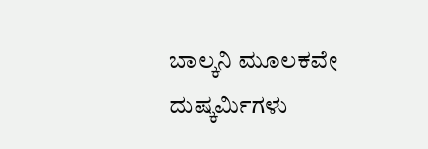ಬಾಲ್ಕನಿ ಮೂಲಕವೇ ದುಷ್ಕರ್ಮಿಗಳು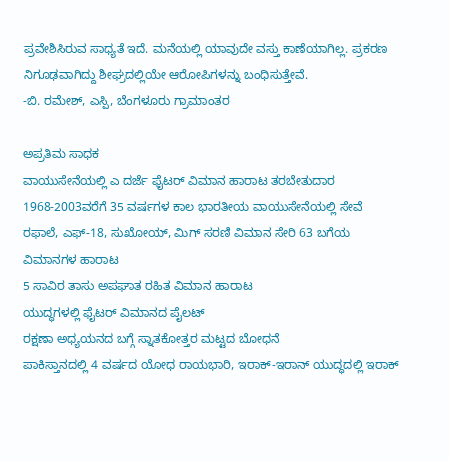ಪ್ರವೇಶಿಸಿರುವ ಸಾಧ್ಯತೆ ಇದೆ. ಮನೆಯಲ್ಲಿ ಯಾವುದೇ ವಸ್ತು ಕಾಣೆಯಾಗಿಲ್ಲ. ಪ್ರಕರಣ ನಿಗೂಢವಾಗಿದ್ದು ಶೀಘ್ರದಲ್ಲಿಯೇ ಆರೋಪಿಗಳನ್ನು ಬಂಧಿಸುತ್ತೇವೆ.
-ಬಿ. ರಮೇಶ್, ಎಸ್ಪಿ, ಬೆಂಗಳೂರು ಗ್ರಾಮಾಂತರ

ಅಪ್ರತಿಮ ಸಾಧಕ
ವಾಯುಸೇನೆಯಲ್ಲಿ ಎ ದರ್ಜೆ ಫೈಟರ್ ವಿಮಾನ ಹಾರಾಟ ತರಬೇತುದಾರ
1968-2003ವರೆಗೆ 35 ವರ್ಷಗಳ ಕಾಲ ಭಾರತೀಯ ವಾಯುಸೇನೆಯಲ್ಲಿ ಸೇವೆ
ರಫಾಲೆ, ಎಫ್-18, ಸುಖೋಯ್, ಮಿಗ್ ಸರಣಿ ವಿಮಾನ ಸೇರಿ 63 ಬಗೆಯ ವಿಮಾನಗಳ ಹಾರಾಟ
5 ಸಾವಿರ ತಾಸು ಅಪಘಾತ ರಹಿತ ವಿಮಾನ ಹಾರಾಟ
ಯುದ್ಧಗಳಲ್ಲಿ ಫೈಟರ್ ವಿಮಾನದ ಪೈಲಟ್
ರಕ್ಷಣಾ ಅಧ್ಯಯನದ ಬಗ್ಗೆ ಸ್ನಾತಕೋತ್ತರ ಮಟ್ಟದ ಬೋಧನೆ
ಪಾಕಿಸ್ತಾನದಲ್ಲಿ 4 ವರ್ಷದ ಯೋಧ ರಾಯಭಾರಿ, ಇರಾಕ್-ಇರಾನ್ ಯುದ್ಧದಲ್ಲಿ ಇರಾಕ್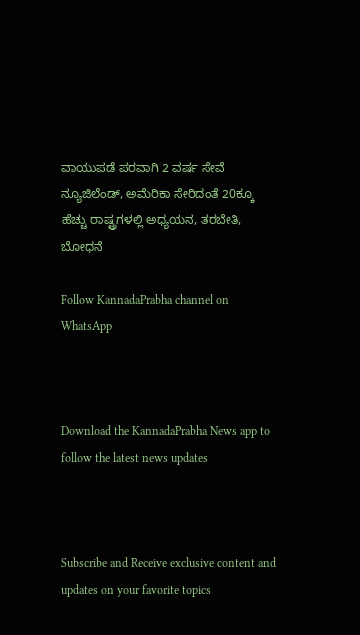ವಾಯುಪಡೆ ಪರವಾಗಿ 2 ವರ್ಷ ಸೇವೆ
ನ್ಯೂಜಿಲೆಂಡ್, ಅಮೆರಿಕಾ ಸೇರಿದಂತೆ 20ಕ್ಕೂ ಹೆಚ್ಚು ರಾಷ್ಟ್ರಗಳಲ್ಲಿ ಅಧ್ಯಯನ, ತರಬೇತಿ, ಬೋಧನೆ

Follow KannadaPrabha channel on WhatsApp



Download the KannadaPrabha News app to follow the latest news updates



Subscribe and Receive exclusive content and updates on your favorite topics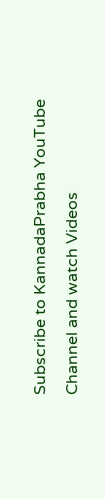Subscribe to KannadaPrabha YouTube Channel and watch Videos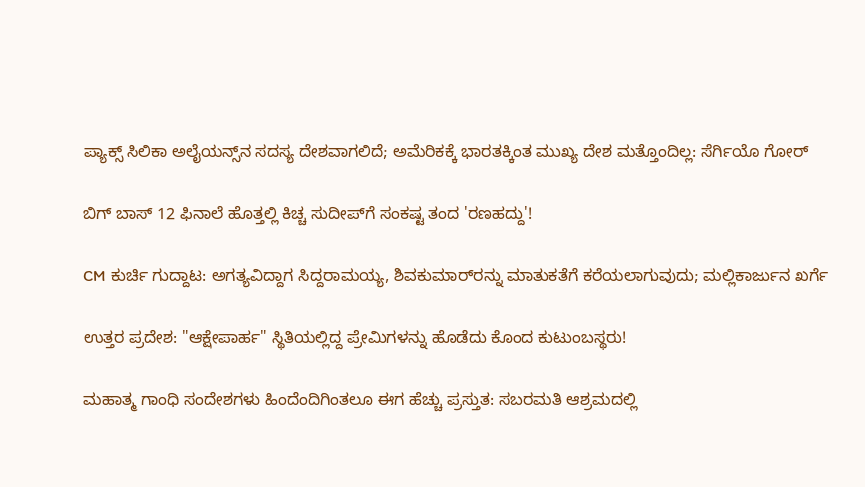ಪ್ಯಾಕ್ಸ್ ಸಿಲಿಕಾ ಅಲೈಯನ್ಸ್‌ನ ಸದಸ್ಯ ದೇಶವಾಗಲಿದೆ; ಅಮೆರಿಕಕ್ಕೆ ಭಾರತಕ್ಕಿಂತ ಮುಖ್ಯ ದೇಶ ಮತ್ತೊಂದಿಲ್ಲ: ಸೆರ್ಗಿಯೊ ಗೋರ್

ಬಿಗ್ ಬಾಸ್ 12 ಫಿನಾಲೆ ಹೊತ್ತಲ್ಲಿ ಕಿಚ್ಚ ಸುದೀಪ್‌ಗೆ ಸಂಕಷ್ಟ ತಂದ 'ರಣಹದ್ದು'!

CM ಕುರ್ಚಿ ಗುದ್ದಾಟ: ಅಗತ್ಯವಿದ್ದಾಗ ಸಿದ್ದರಾಮಯ್ಯ, ಶಿವಕುಮಾರ್‌ರನ್ನು ಮಾತುಕತೆಗೆ ಕರೆಯಲಾಗುವುದು; ಮಲ್ಲಿಕಾರ್ಜುನ ಖರ್ಗೆ

ಉತ್ತರ ಪ್ರದೇಶ: "ಆಕ್ಷೇಪಾರ್ಹ" ಸ್ಥಿತಿಯಲ್ಲಿದ್ದ ಪ್ರೇಮಿಗಳನ್ನು ಹೊಡೆದು ಕೊಂದ ಕುಟುಂಬಸ್ಥರು!

ಮಹಾತ್ಮ ಗಾಂಧಿ ಸಂದೇಶಗಳು ಹಿಂದೆಂದಿಗಿಂತಲೂ ಈಗ ಹೆಚ್ಚು ಪ್ರಸ್ತುತ: ಸಬರಮತಿ ಆಶ್ರಮದಲ್ಲಿ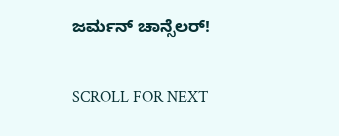ಜರ್ಮನ್ ಚಾನ್ಸೆಲರ್!

SCROLL FOR NEXT